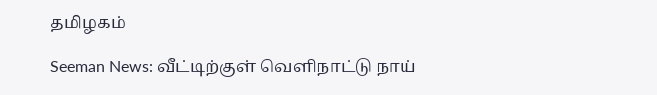தமிழகம்

Seeman News: வீட்டிற்குள் வெளிநாட்டு நாய்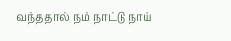வந்ததால் நம் நாட்டு நாய்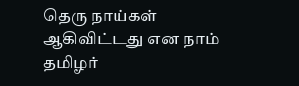தெரு நாய்கள் ஆகிவிட்டது என நாம் தமிழர்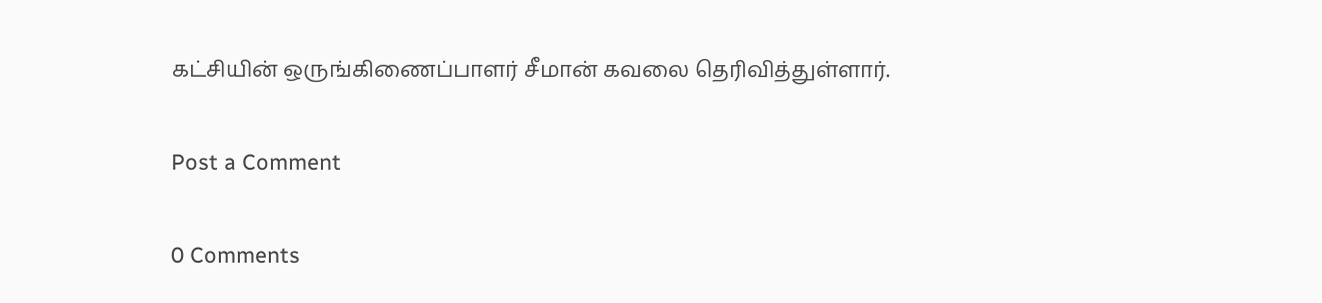கட்சியின் ஒருங்கிணைப்பாளர் சீமான் கவலை தெரிவித்துள்ளார்.

Post a Comment

0 Comments